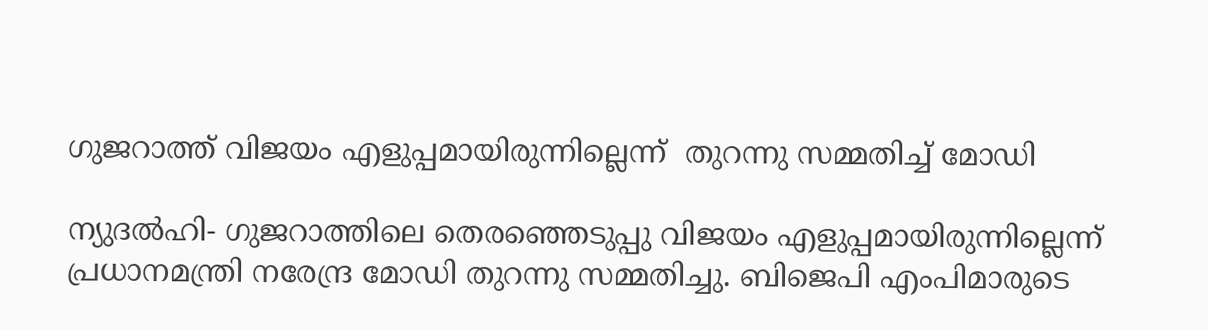ഗുജറാത്ത് വിജയം എളുപ്പമായിരുന്നില്ലെന്ന്  തുറന്നു സമ്മതിച്ച് മോഡി

ന്യുദല്‍ഹി- ഗുജറാത്തിലെ തെരഞ്ഞെടുപ്പു വിജയം എളുപ്പമായിരുന്നില്ലെന്ന് പ്രധാനമന്ത്രി നരേന്ദ്ര മോഡി തുറന്നു സമ്മതിച്ചു. ബിജെപി എംപിമാരുടെ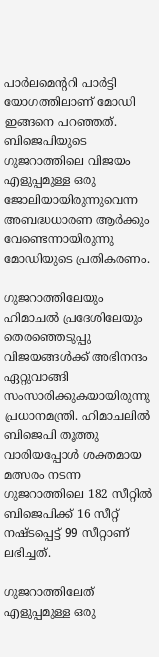പാര്‍ലമെന്ററി പാര്‍ട്ടി യോഗത്തിലാണ് മോഡി ഇങ്ങനെ പറഞ്ഞത്. ബിജെപിയുടെ ഗുജറാത്തിലെ വിജയം എളുപ്പമുള്ള ഒരു ജോലിയായിരുന്നുവെന്ന അബദ്ധധാരണ ആര്‍ക്കും വേണ്ടെന്നായിരുന്നു മോഡിയുടെ പ്രതികരണം.

ഗുജറാത്തിലേയും ഹിമാചല്‍ പ്രദേശിലേയും തെരഞ്ഞെടുപ്പു വിജയങ്ങള്‍ക്ക് അഭിനന്ദം ഏറ്റുവാങ്ങി സംസാരിക്കുകയായിരുന്നു  പ്രധാനമന്ത്രി. ഹിമാചലില്‍ ബിജെപി തൂത്തു വാരിയപ്പോള്‍ ശക്തമായ മത്സരം നടന്ന ഗുജറാത്തിലെ 182 സീറ്റില്‍ ബിജെപിക്ക് 16 സീറ്റ് നഷ്ടപ്പെട്ട് 99 സീറ്റാണ് ലഭിച്ചത്.

ഗുജറാത്തിലേത് എളുപ്പമുള്ള ഒരു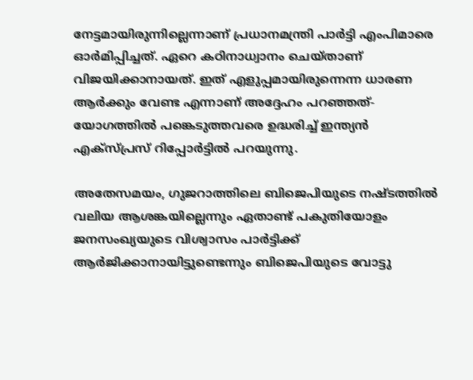നേട്ടമായിരുന്നില്ലെന്നാണ് പ്രധാനമന്ത്രി പാര്‍ട്ടി എംപിമാരെ ഓര്‍മിപ്പിച്ചത്. ഏറെ കഠിനാധ്വാനം ചെയ്താണ് വിജയിക്കാനായത്. ഇത് എളുപ്പമായിരുന്നെന്ന ധാരണ ആര്‍ക്കും വേണ്ട എന്നാണ് അദ്ദേഹം പറഞ്ഞത്- യോഗത്തില്‍ പങ്കെടുത്തവരെ ഉദ്ധരിച്ച് ഇന്ത്യന്‍ എക്‌സ്പ്രസ് റിപ്പോര്‍ട്ടില്‍ പറയുന്നു.

അതേസമയം, ഗുജറാത്തിലെ ബിജെപിയുടെ നഷ്ടത്തില്‍ വലിയ ആശങ്കയില്ലെന്നും ഏതാണ്ട് പകുതിയോളം ജനസംഖ്യയുടെ വിശ്വാസം പാര്‍ട്ടിക്ക് ആര്‍ജിക്കാനായിട്ടുണ്ടെന്നും ബിജെപിയുടെ വോട്ടു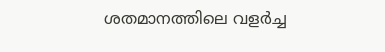ശതമാനത്തിലെ വളര്‍ച്ച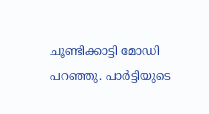ചൂണ്ടിക്കാട്ടി മോഡി പറഞ്ഞു. പാര്‍ട്ടിയുടെ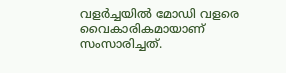വളര്‍ച്ചയില്‍ മോഡി വളരെ വൈകാരികമായാണ് സംസാരിച്ചത്.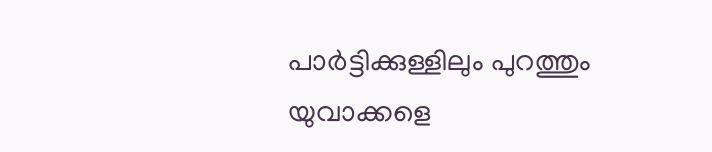പാര്‍ട്ടിക്കുള്ളിലും പുറത്തും യുവാക്കളെ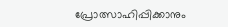പ്രോത്സാഹിപ്പിക്കാനും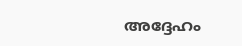അദ്ദേഹം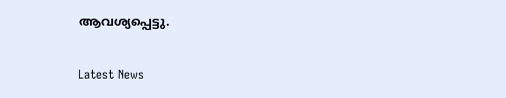ആവശ്യപ്പെട്ടു.

Latest News